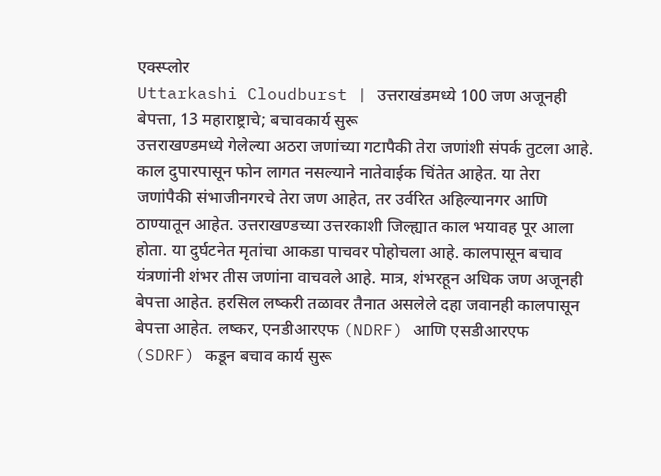एक्स्प्लोर
Uttarkashi Cloudburst | उत्तराखंडमध्ये 100 जण अजूनही बेपत्ता, 13 महाराष्ट्राचे; बचावकार्य सुरू
उत्तराखण्डमध्ये गेलेल्या अठरा जणांच्या गटापैकी तेरा जणांशी संपर्क तुटला आहे. काल दुपारपासून फोन लागत नसल्याने नातेवाईक चिंतेत आहेत. या तेरा जणांपैकी संभाजीनगरचे तेरा जण आहेत, तर उर्वरित अहिल्यानगर आणि ठाण्यातून आहेत. उत्तराखण्डच्या उत्तरकाशी जिल्ह्यात काल भयावह पूर आला होता. या दुर्घटनेत मृतांचा आकडा पाचवर पोहोचला आहे. कालपासून बचाव यंत्रणांनी शंभर तीस जणांना वाचवले आहे. मात्र, शंभरहून अधिक जण अजूनही बेपत्ता आहेत. हरसिल लष्करी तळावर तैनात असलेले दहा जवानही कालपासून बेपत्ता आहेत. लष्कर, एनडीआरएफ (NDRF) आणि एसडीआरएफ (SDRF) कडून बचाव कार्य सुरू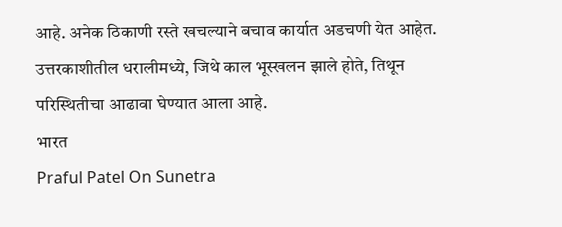आहे. अनेक ठिकाणी रस्ते खचल्याने बचाव कार्यात अडचणी येत आहेत. उत्तरकाशीतील धरालीमध्ये, जिथे काल भूस्खलन झाले होते, तिथून परिस्थितीचा आढावा घेण्यात आला आहे.
भारत
Praful Patel On Sunetra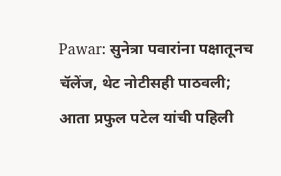Pawar: सुनेत्रा पवारांना पक्षातूनच चॅलेंज, थेट नोटीसही पाठवली; आता प्रफुल पटेल यांची पहिली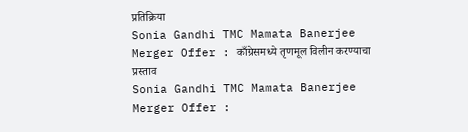प्रतिक्रिया
Sonia Gandhi TMC Mamata Banerjee Merger Offer : काँग्रेसमध्ये तृणमूल विलीन करण्याचा प्रस्ताव
Sonia Gandhi TMC Mamata Banerjee Merger Offer :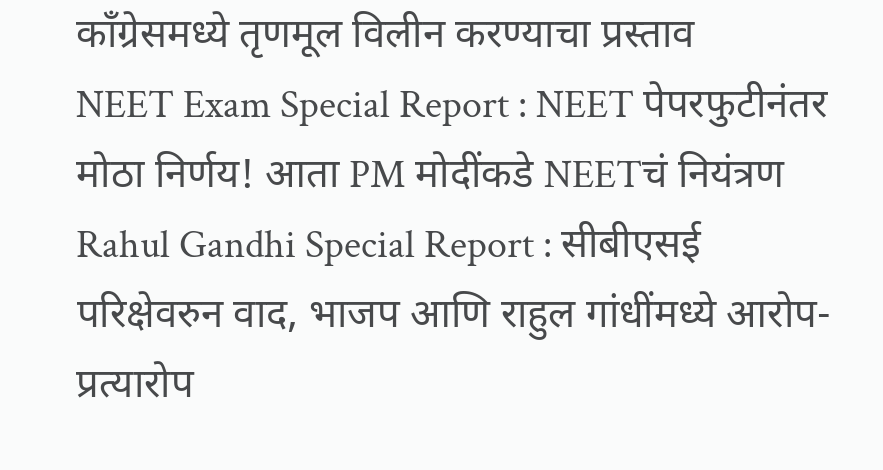काँग्रेसमध्ये तृणमूल विलीन करण्याचा प्रस्ताव
NEET Exam Special Report : NEET पेपरफुटीनंतर मोठा निर्णय! आता PM मोदींकडे NEETचं नियंत्रण
Rahul Gandhi Special Report : सीबीएसई परिक्षेवरुन वाद, भाजप आणि राहुल गांधींमध्ये आरोप-प्रत्यारोप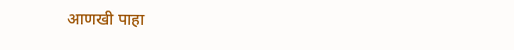आणखी पाहा